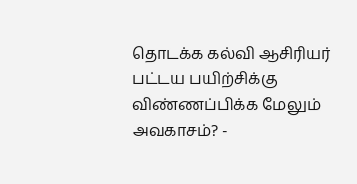தொடக்க கல்வி ஆசிரியர் பட்டய பயிற்சிக்கு விண்ணப்பிக்க மேலும் அவகாசம்? -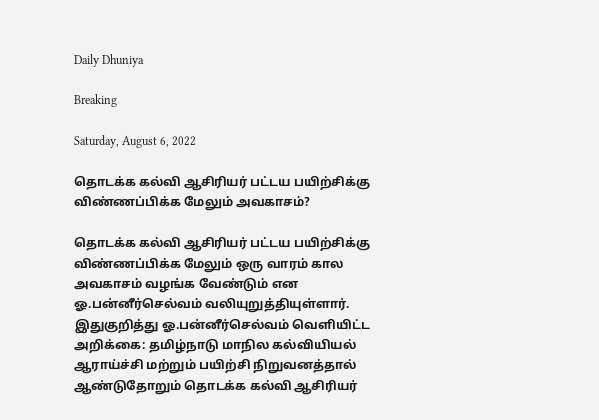Daily Dhuniya

Breaking

Saturday, August 6, 2022

தொடக்க கல்வி ஆசிரியர் பட்டய பயிற்சிக்கு விண்ணப்பிக்க மேலும் அவகாசம்?

தொடக்க கல்வி ஆசிரியர் பட்டய பயிற்சிக்கு விண்ணப்பிக்க மேலும் ஒரு வாரம் கால அவகாசம் வழங்க வேண்டும் என ஓ.பன்னீர்செல்வம் வலியுறுத்தியுள்ளார். இதுகுறித்து ஓ.பன்னீர்செல்வம் வெளியிட்ட அறிக்கை: தமிழ்நாடு மாநில கல்வியியல் ஆராய்ச்சி மற்றும் பயிற்சி நிறுவனத்தால் ஆண்டுதோறும் தொடக்க கல்வி ஆசிரியர்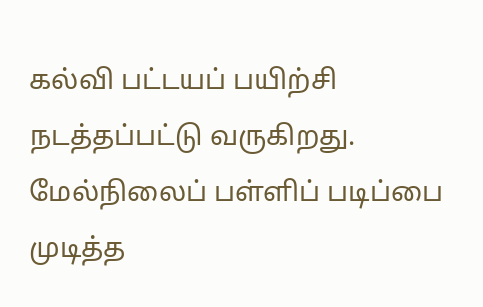கல்வி பட்டயப் பயிற்சி நடத்தப்பட்டு வருகிறது. மேல்நிலைப் பள்ளிப் படிப்பை முடித்த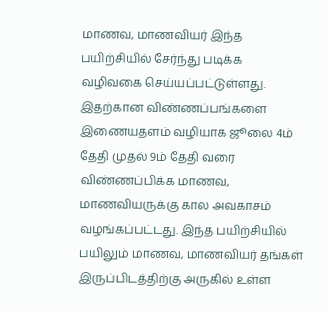மாணவ, மாணவியர் இந்த பயிற்சியில் சேர்ந்து படிக்க வழிவகை செய்யப்பட்டுள்ளது. இதற்கான விண்ணப்பங்களை இணையதளம் வழியாக ஜூலை 4ம் தேதி முதல் 9ம் தேதி வரை விண்ணப்பிக்க மாணவ, மாணவியருக்கு கால அவகாசம் வழங்கப்பட்டது. இந்த பயிற்சியில் பயிலும் மாணவ, மாணவியர் தங்கள் இருப்பிடத்திற்கு அருகில் உள்ள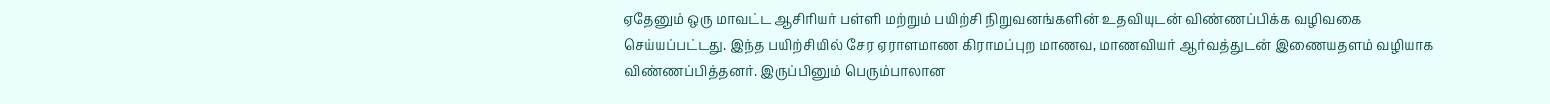ஏதேனும் ஒரு மாவட்ட ஆசிரியர் பள்ளி மற்றும் பயிற்சி நிறுவனங்களின் உதவியுடன் விண்ணப்பிக்க வழிவகை செய்யப்பட்டது. இந்த பயிற்சியில் சேர ஏராளமாண கிராமப்புற மாணவ, மாணவியர் ஆர்வத்துடன் இணையதளம் வழியாக விண்ணப்பித்தனர். இருப்பினும் பெரும்பாலான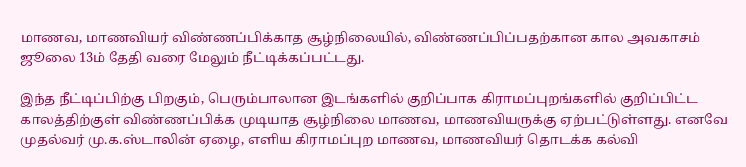மாணவ, மாணவியர் விண்ணப்பிக்காத சூழ்நிலையில், விண்ணப்பிப்பதற்கான கால அவகாசம் ஜூலை 13ம் தேதி வரை மேலும் நீட்டிக்கப்பட்டது.

இந்த நீட்டிப்பிற்கு பிறகும், பெரும்பாலான இடங்களில் குறிப்பாக கிராமப்புறங்களில் குறிப்பிட்ட காலத்திற்குள் விண்ணப்பிக்க முடியாத சூழ்நிலை மாணவ, மாணவியருக்கு ஏற்பட்டுள்ளது. எனவே முதல்வர் மு.க.ஸ்டாலின் ஏழை, எளிய கிராமப்புற மாணவ, மாணவியர் தொடக்க கல்வி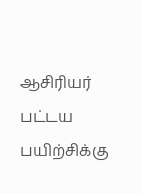ஆசிரியர் பட்டய பயிற்சிக்கு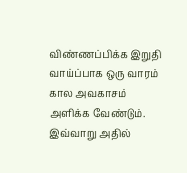விண்ணப்பிக்க இறுதி வாய்ப்பாக ஒரு வாரம் கால அவகாசம் அளிக்க வேண்டும். இவ்வாறு அதில்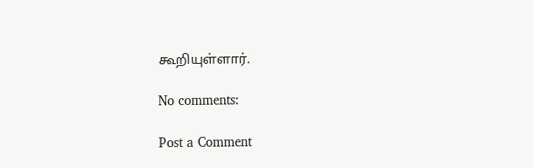கூறியுள்ளார்.

No comments:

Post a Comment